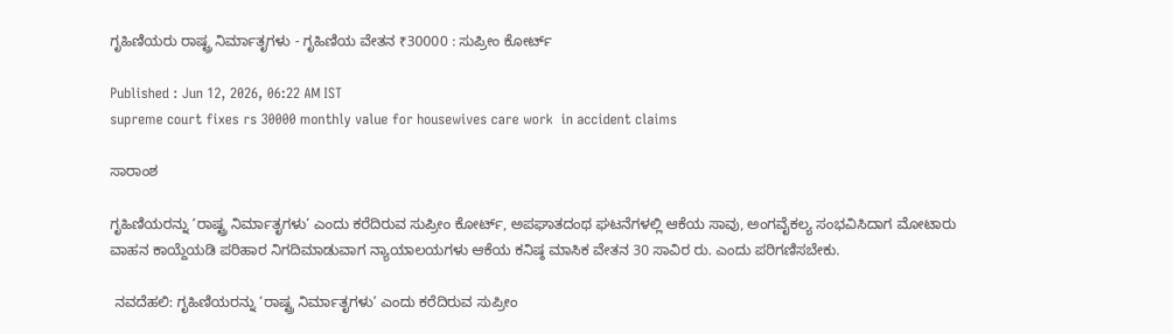ಗೃಹಿಣಿಯರು ರಾಷ್ಟ್ರ ನಿರ್ಮಾತೃಗಳು - ಗೃಹಿಣಿಯ ವೇತನ ₹30000 : ಸುಪ್ರೀಂ ಕೋರ್ಟ್‌

Published : Jun 12, 2026, 06:22 AM IST
supreme court fixes rs 30000 monthly value for housewives care work  in accident claims

ಸಾರಾಂಶ

ಗೃಹಿಣಿಯರನ್ನು ‘ರಾಷ್ಟ್ರ ನಿರ್ಮಾತೃಗಳು’ ಎಂದು ಕರೆದಿರುವ ಸುಪ್ರೀಂ ಕೋರ್ಟ್, ಅಪಘಾತದಂಥ ಘಟನೆಗಳಲ್ಲಿ ಆಕೆಯ ಸಾವು, ಅಂಗವೈಕಲ್ಯ ಸಂಭವಿಸಿದಾಗ ಮೋಟಾರು ವಾಹನ ಕಾಯ್ದೆಯಡಿ ಪರಿಹಾರ ನಿಗದಿಮಾಡುವಾಗ ನ್ಯಾಯಾಲಯಗಳು ಆಕೆಯ ಕನಿಷ್ಠ ಮಾಸಿಕ ವೇತನ 30 ಸಾವಿರ ರು. ಎಂದು ಪರಿಗಣಿಸಬೇಕು.

 ನವದೆಹಲಿ: ಗೃಹಿಣಿಯರನ್ನು ‘ರಾಷ್ಟ್ರ ನಿರ್ಮಾತೃಗಳು’ ಎಂದು ಕರೆದಿರುವ ಸುಪ್ರೀಂ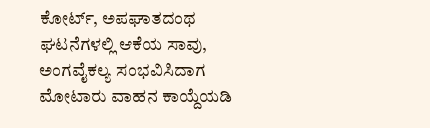ಕೋರ್ಟ್, ಅಪಘಾತದಂಥ ಘಟನೆಗಳಲ್ಲಿ ಆಕೆಯ ಸಾವು, ಅಂಗವೈಕಲ್ಯ ಸಂಭವಿಸಿದಾಗ ಮೋಟಾರು ವಾಹನ ಕಾಯ್ದೆಯಡಿ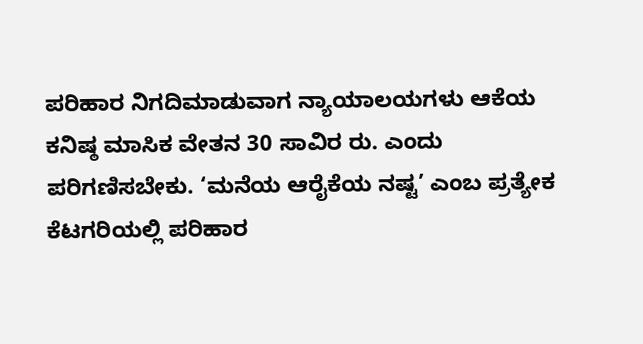ಪರಿಹಾರ ನಿಗದಿಮಾಡುವಾಗ ನ್ಯಾಯಾಲಯಗಳು ಆಕೆಯ ಕನಿಷ್ಠ ಮಾಸಿಕ ವೇತನ 30 ಸಾವಿರ ರು. ಎಂದು ಪರಿಗಣಿಸಬೇಕು. ‘ಮನೆಯ ಆರೈಕೆಯ ನಷ್ಟ’ ಎಂಬ ಪ್ರತ್ಯೇಕ ಕೆಟಗರಿಯಲ್ಲಿ ಪರಿಹಾರ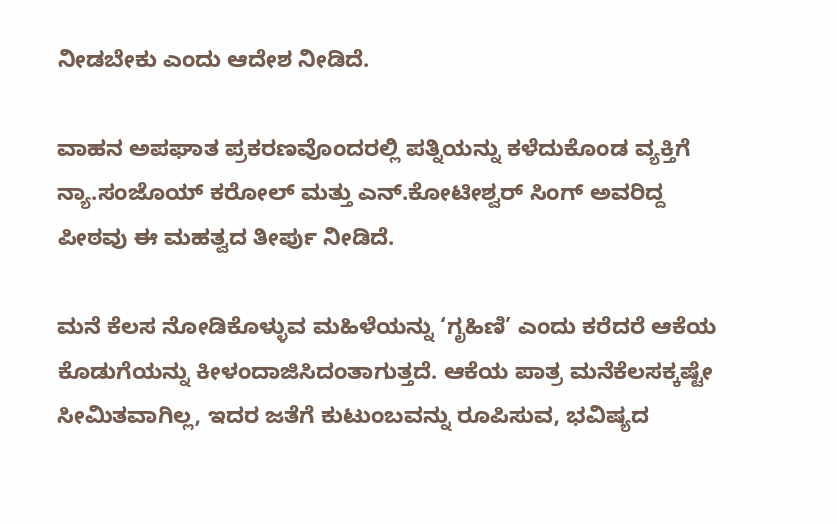ನೀಡಬೇಕು ಎಂದು ಆದೇಶ ನೀಡಿದೆ.

ವಾಹನ ಅಪಘಾತ ಪ್ರಕರಣವೊಂದರಲ್ಲಿ ಪತ್ನಿಯನ್ನು ಕಳೆದುಕೊಂಡ ವ್ಯಕ್ತಿಗೆ ನ್ಯಾ.ಸಂಜೊಯ್‌ ಕರೋಲ್‌ ಮತ್ತು ಎನ್‌.ಕೋಟೀಶ್ವರ್‌ ಸಿಂಗ್‌ ಅವರಿದ್ದ ಪೀಠವು ಈ ಮಹತ್ವದ ತೀರ್ಪು ನೀಡಿದೆ.

ಮನೆ ಕೆಲಸ ನೋಡಿಕೊಳ್ಳುವ ಮಹಿಳೆಯನ್ನು ‘ಗೃಹಿಣಿ’ ಎಂದು ಕರೆದರೆ ಆಕೆಯ ಕೊಡುಗೆಯನ್ನು ಕೀಳಂದಾಜಿಸಿದಂತಾಗುತ್ತದೆ. ಆಕೆಯ ಪಾತ್ರ ಮನೆಕೆಲಸಕ್ಕಷ್ಟೇ ಸೀಮಿತವಾಗಿಲ್ಲ, ಇದರ ಜತೆಗೆ ಕುಟುಂಬವನ್ನು ರೂಪಿಸುವ, ಭವಿಷ್ಯದ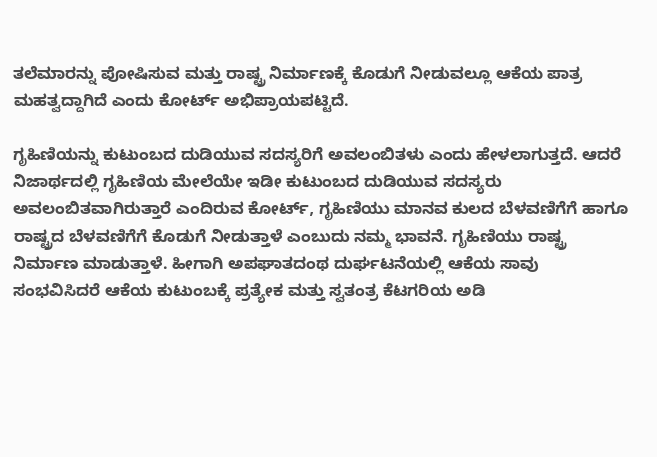ತಲೆಮಾರನ್ನು ಪೋಷಿಸುವ ಮತ್ತು ರಾಷ್ಟ್ರ ನಿರ್ಮಾಣಕ್ಕೆ ಕೊಡುಗೆ ನೀಡುವಲ್ಲೂ ಆಕೆಯ ಪಾತ್ರ ಮಹತ್ವದ್ದಾಗಿದೆ ಎಂದು ಕೋರ್ಟ್‌ ಅಭಿಪ್ರಾಯಪಟ್ಟಿದೆ.

ಗೃಹಿಣಿಯನ್ನು ಕುಟುಂಬದ ದುಡಿಯುವ ಸದಸ್ಯರಿಗೆ ಅವಲಂಬಿತಳು ಎಂದು ಹೇಳಲಾಗುತ್ತದೆ. ಆದರೆ ನಿಜಾರ್ಥದಲ್ಲಿ ಗೃಹಿಣಿಯ ಮೇಲೆಯೇ ಇಡೀ ಕುಟುಂಬದ ದುಡಿಯುವ ಸದಸ್ಯರು ಅವಲಂಬಿತವಾಗಿರುತ್ತಾರೆ ಎಂದಿರುವ ಕೋರ್ಟ್‌, ಗೃಹಿಣಿಯು ಮಾನವ ಕುಲದ ಬೆಳವಣಿಗೆಗೆ ಹಾಗೂ ರಾಷ್ಟ್ರದ ಬೆಳವಣಿಗೆಗೆ ಕೊಡುಗೆ ನೀಡುತ್ತಾಳೆ ಎಂಬುದು ನಮ್ಮ ಭಾವನೆ. ಗೃಹಿಣಿಯು ರಾಷ್ಟ್ರ ನಿರ್ಮಾಣ ಮಾಡುತ್ತಾಳೆ. ಹೀಗಾಗಿ ಅಪಘಾತದಂಥ ದುರ್ಘಟನೆಯಲ್ಲಿ ಆಕೆಯ ಸಾವು ಸಂಭವಿಸಿದರೆ ಆಕೆಯ ಕುಟುಂಬಕ್ಕೆ ಪ್ರತ್ಯೇಕ ಮತ್ತು ಸ್ವತಂತ್ರ ಕೆಟಗರಿಯ ಅಡಿ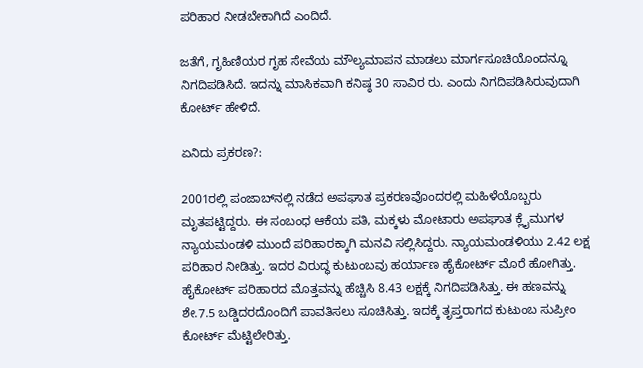ಪರಿಹಾರ ನೀಡಬೇಕಾಗಿದೆ ಎಂದಿದೆ.

ಜತೆಗೆ, ಗೃಹಿಣಿಯರ ಗೃಹ ಸೇವೆಯ ಮೌಲ್ಯಮಾಪನ ಮಾಡಲು ಮಾರ್ಗಸೂಚಿಯೊಂದನ್ನೂ ನಿಗದಿಪಡಿಸಿದೆ. ಇದನ್ನು ಮಾಸಿಕವಾಗಿ ಕನಿಷ್ಠ 30 ಸಾವಿರ ರು. ಎಂದು ನಿಗದಿಪಡಿಸಿರುವುದಾಗಿ ಕೋರ್ಟ್‌ ಹೇಳಿದೆ.

ಏನಿದು ಪ್ರಕರಣ?:

2001ರಲ್ಲಿ ಪಂಜಾಬ್‌ನಲ್ಲಿ ನಡೆದ ಅಪಘಾತ ಪ್ರಕರಣವೊಂದರಲ್ಲಿ ಮಹಿಳೆಯೊಬ್ಬರು ಮೃತಪಟ್ಟಿದ್ದರು. ಈ ಸಂಬಂಧ ಆಕೆಯ ಪತಿ, ಮಕ್ಕಳು ಮೋಟಾರು ಅಪಘಾತ ಕ್ಲೈಮುಗಳ ನ್ಯಾಯಮಂಡಳಿ ಮುಂದೆ ಪರಿಹಾರಕ್ಕಾಗಿ ಮನವಿ ಸಲ್ಲಿಸಿದ್ದರು. ನ್ಯಾಯಮಂಡಳಿಯು 2.42 ಲಕ್ಷ ಪರಿಹಾರ ನೀಡಿತ್ತು. ಇದರ ವಿರುದ್ಧ ಕುಟುಂಬವು ಹರ್ಯಾಣ ಹೈಕೋರ್ಟ್‌ ಮೊರೆ ಹೋಗಿತ್ತು. ಹೈಕೋರ್ಟ್‌ ಪರಿಹಾರದ ಮೊತ್ತವನ್ನು ಹೆಚ್ಚಿಸಿ 8.43 ಲಕ್ಷಕ್ಕೆ ನಿಗದಿಪಡಿಸಿತ್ತು. ಈ ಹಣವನ್ನು ಶೇ.7.5 ಬಡ್ಡಿದರದೊಂದಿಗೆ ಪಾವತಿಸಲು ಸೂಚಿಸಿತ್ತು. ಇದಕ್ಕೆ ತೃಪ್ತರಾಗದ ಕುಟುಂಬ ಸುಪ್ರೀಂ ಕೋರ್ಟ್‌ ಮೆಟ್ಟಿಲೇರಿತ್ತು.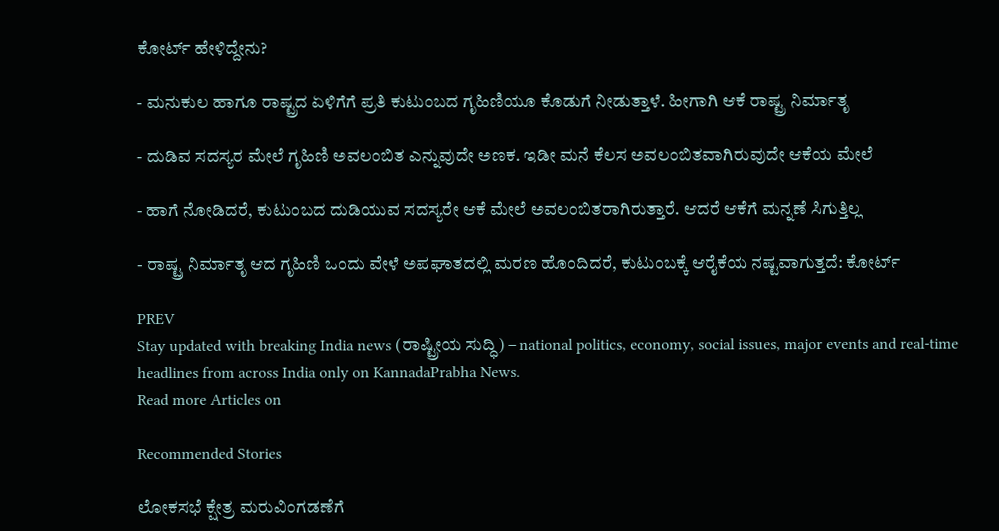ಕೋರ್ಟ್‌ ಹೇಳಿದ್ದೇನು?

- ಮನುಕುಲ ಹಾಗೂ ರಾಷ್ಟ್ರದ ಏಳಿಗೆಗೆ ಪ್ರತಿ ಕುಟುಂಬದ ಗೃಹಿಣಿಯೂ ಕೊಡುಗೆ ನೀಡುತ್ತಾಳೆ. ಹೀಗಾಗಿ ಆಕೆ ರಾಷ್ಟ್ರ ನಿರ್ಮಾತೃ

- ದುಡಿವ ಸದಸ್ಯರ ಮೇಲೆ ಗೃಹಿಣಿ ಅವಲಂಬಿತ ಎನ್ನುವುದೇ ಅಣಕ. ಇಡೀ ಮನೆ ಕೆಲಸ ಅವಲಂಬಿತವಾಗಿರುವುದೇ ಆಕೆಯ ಮೇಲೆ

- ಹಾಗೆ ನೋಡಿದರೆ, ಕುಟುಂಬದ ದುಡಿಯುವ ಸದಸ್ಯರೇ ಆಕೆ ಮೇಲೆ ಅವಲಂಬಿತರಾಗಿರುತ್ತಾರೆ. ಆದರೆ ಆಕೆಗೆ ಮನ್ನಣೆ ಸಿಗುತ್ತಿಲ್ಲ

- ರಾಷ್ಟ್ರ ನಿರ್ಮಾತೃ ಆದ ಗೃಹಿಣಿ ಒಂದು ವೇಳೆ ಅಪಘಾತದಲ್ಲಿ ಮರಣ ಹೊಂದಿದರೆ, ಕುಟುಂಬಕ್ಕೆ ಆರೈಕೆಯ ನಷ್ಟವಾಗುತ್ತದೆ: ಕೋರ್ಟ್‌

PREV
Stay updated with breaking India news (ರಾಷ್ಟ್ರೀಯ ಸುದ್ಧಿ) – national politics, economy, social issues, major events and real‑time headlines from across India only on KannadaPrabha News.
Read more Articles on

Recommended Stories

ಲೋಕಸಭೆ ಕ್ಷೇತ್ರ ಮರುವಿಂಗಡಣೆಗೆ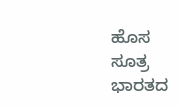ಹೊಸ ಸೂತ್ರ
ಭಾರತದ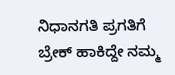ನಿಧಾನಗತಿ ಪ್ರಗತಿಗೆ ಬ್ರೇಕ್‌ ಹಾಕಿದ್ದೇ ನಮ್ಮ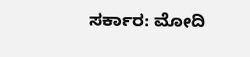ಸರ್ಕಾರ: ಮೋದಿ